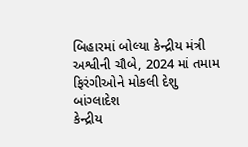બિહારમાં બોલ્યા કેન્દ્રીય મંત્રી અશ્વીની ચૌબે, 2024 માં તમામ ફિરંગીઓને મોકલી દેશુ બાંગ્લાદેશ
કેન્દ્રીય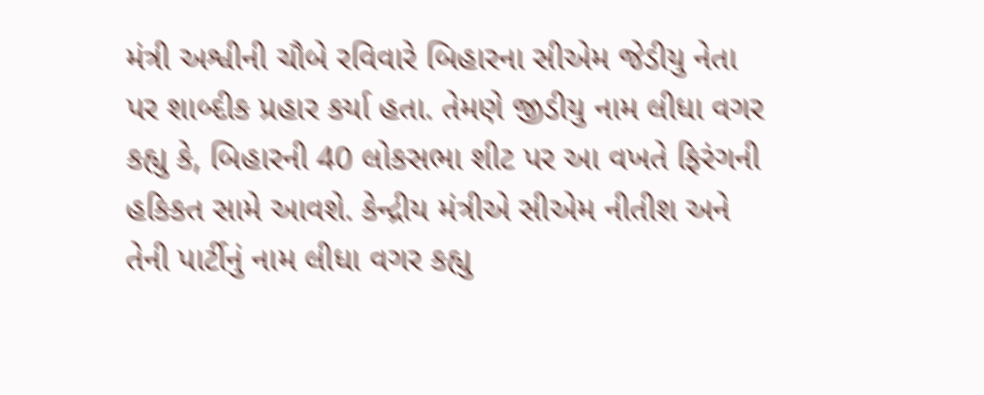મંત્રી અશ્વીની ચૌબે રવિવારે બિહારના સીએમ જેડીયુ નેતા પર શાબ્દીક પ્રહાર કર્યા હતા. તેમણે જીડીયુ નામ લીધા વગર કહ્યુ કે, બિહારની 40 લોકસભા શીટ પર આ વખતે ફિરંગની હકિકત સામે આવશે. કેન્દ્રીય મંત્રીએ સીએમ નીતીશ અને તેની પાર્ટીનું નામ લીધા વગર કહ્યુ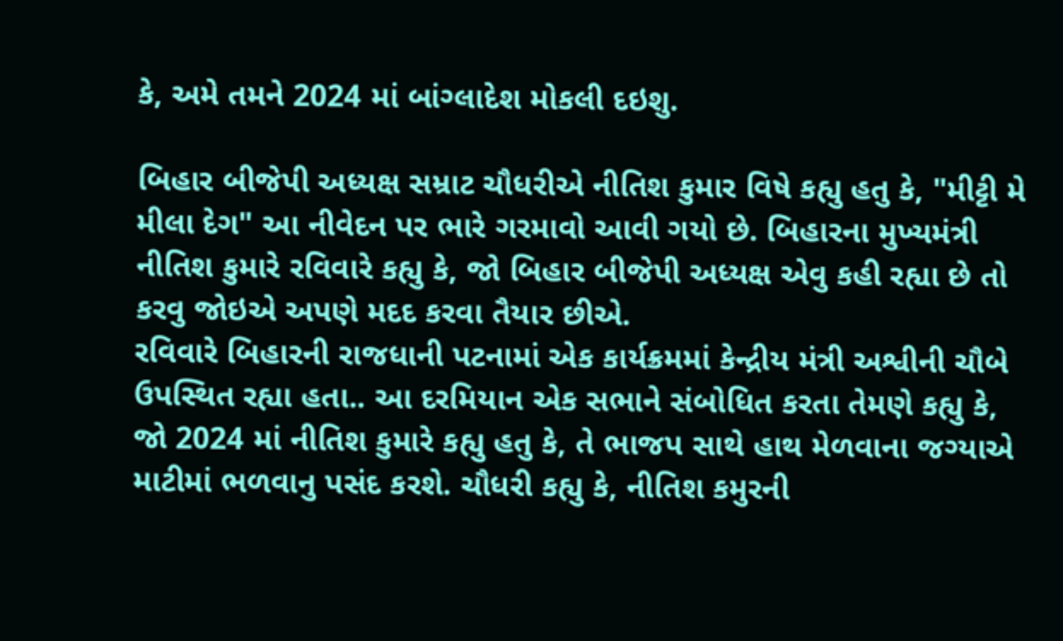કે, અમે તમને 2024 માં બાંગ્લાદેશ મોકલી દઇશુ.

બિહાર બીજેપી અધ્યક્ષ સમ્રાટ ચૌધરીએ નીતિશ કુમાર વિષે કહ્યુ હતુ કે, "મીટ્ટી મે મીલા દેગ" આ નીવેદન પર ભારે ગરમાવો આવી ગયો છે. બિહારના મુખ્યમંત્રી નીતિશ કુમારે રવિવારે કહ્યુ કે, જો બિહાર બીજેપી અધ્યક્ષ એવુ કહી રહ્યા છે તો કરવુ જોઇએ અપણે મદદ કરવા તૈયાર છીએ.
રવિવારે બિહારની રાજધાની પટનામાં એક કાર્યક્રમમાં કેન્દ્રીય મંત્રી અશ્વીની ચૌબે ઉપસ્થિત રહ્યા હતા.. આ દરમિયાન એક સભાને સંબોધિત કરતા તેમણે કહ્યુ કે, જો 2024 માં નીતિશ કુમારે કહ્યુ હતુ કે, તે ભાજપ સાથે હાથ મેળવાના જગ્યાએ માટીમાં ભળવાનુ પસંદ કરશે. ચૌધરી કહ્યુ કે, નીતિશ કમુરની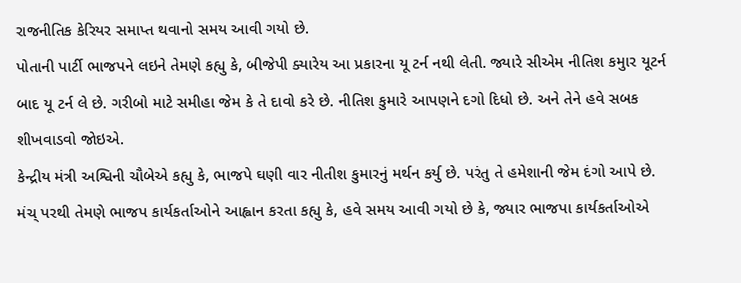રાજનીતિક કેરિયર સમાપ્ત થવાનો સમય આવી ગયો છે.
પોતાની પાર્ટી ભાજપને લઇને તેમણે કહ્યુ કે, બીજેપી ક્યારેય આ પ્રકારના યૂ ટર્ન નથી લેતી. જ્યારે સીએમ નીતિશ કમુાર યૂટર્ન બાદ યૂ ટર્ન લે છે. ગરીબો માટે સમીહા જેમ કે તે દાવો કરે છે. નીતિશ કુમારે આપણને દગો દિધો છે. અને તેને હવે સબક શીખવાડવો જોઇએ.
કેન્દ્રીય મંત્રી અશ્વિની ચૌબેએ કહ્યુ કે, ભાજપે ઘણી વાર નીતીશ કુમારનું મર્થન કર્યુ છે. પરંતુ તે હમેશાની જેમ દંગો આપે છે. મંચ્ પરથી તેમણે ભાજપ કાર્યકર્તાઓને આહ્વાન કરતા કહ્યુ કે, હવે સમય આવી ગયો છે કે, જ્યાર ભાજપા કાર્યકર્તાઓએ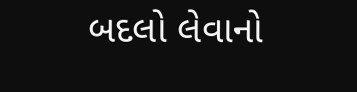બદલો લેવાનો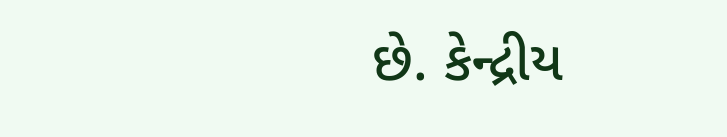છે. કેન્દ્રીય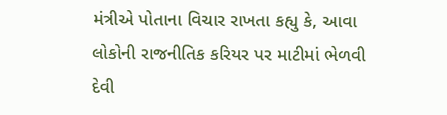મંત્રીએ પોતાના વિચાર રાખતા કહ્યુ કે, આવા લોકોની રાજનીતિક કરિયર પર માટીમાં ભેળવી દેવી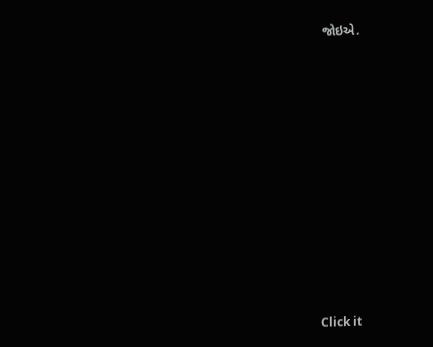જોઇએ.












Click it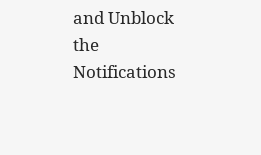and Unblock the Notifications